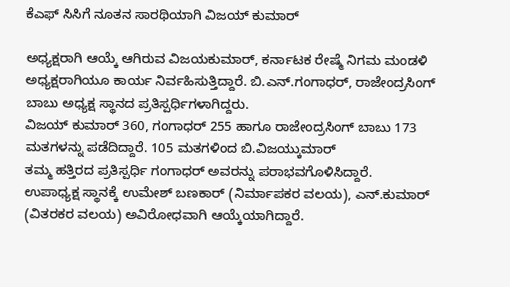ಕೆಎಫ್ ಸಿಸಿಗೆ ನೂತನ ಸಾರಥಿಯಾಗಿ ವಿಜಯ್ ಕುಮಾರ್

ಅಧ್ಯಕ್ಷರಾಗಿ ಆಯ್ಕೆ ಆಗಿರುವ ವಿಜಯಕುಮಾರ್, ಕರ್ನಾಟಕ ರೇಷ್ಮೆ ನಿಗಮ ಮಂಡಳಿ ಅಧ್ಯಕ್ಷರಾಗಿಯೂ ಕಾರ್ಯ ನಿರ್ವಹಿಸುತ್ತಿದ್ದಾರೆ. ಬಿ.ಎನ್.ಗಂಗಾಧರ್, ರಾಜೇಂದ್ರಸಿಂಗ್ ಬಾಬು ಅಧ್ಯಕ್ಷ ಸ್ಥಾನದ ಪ್ರತಿಸ್ಪರ್ಧಿಗಳಾಗಿದ್ದರು.
ವಿಜಯ್ ಕುಮಾರ್ 360, ಗಂಗಾಧರ್ 255 ಹಾಗೂ ರಾಜೇಂದ್ರಸಿಂಗ್ ಬಾಬು 173 ಮತಗಳನ್ನು ಪಡೆದಿದ್ದಾರೆ. 105 ಮತಗಳಿಂದ ಬಿ.ವಿಜಯ್ಕುಮಾರ್
ತಮ್ಮ ಹತ್ತಿರದ ಪ್ರತಿಸ್ಪರ್ಧಿ ಗಂಗಾಧರ್ ಅವರನ್ನು ಪರಾಭವಗೊಳಿಸಿದ್ದಾರೆ.
ಉಪಾಧ್ಯಕ್ಷ ಸ್ಥಾನಕ್ಕೆ ಉಮೇಶ್ ಬಣಕಾರ್ (ನಿರ್ಮಾಪಕರ ವಲಯ), ಎನ್.ಕುಮಾರ್ (ವಿತರಕರ ವಲಯ) ಅವಿರೋಧವಾಗಿ ಆಯ್ಕೆಯಾಗಿದ್ದಾರೆ.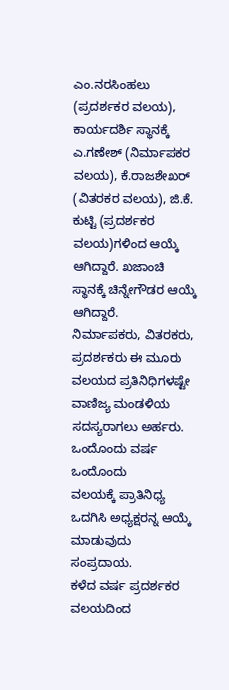ಎಂ.ನರಸಿಂಹಲು (ಪ್ರದರ್ಶಕರ ವಲಯ), ಕಾರ್ಯದರ್ಶಿ ಸ್ಥಾನಕ್ಕೆ ಎ.ಗಣೇಶ್ (ನಿರ್ಮಾಪಕರ ವಲಯ), ಕೆ.ರಾಜಶೇಖರ್ (ವಿತರಕರ ವಲಯ), ಜಿ.ಕೆ.
ಕುಟ್ಟಿ (ಪ್ರದರ್ಶಕರ ವಲಯ)ಗಳಿಂದ ಆಯ್ಕೆ ಆಗಿದ್ದಾರೆ. ಖಜಾಂಚಿ ಸ್ಥಾನಕ್ಕೆ ಚಿನ್ನೇಗೌಡರ ಆಯ್ಕೆ ಆಗಿದ್ದಾರೆ.
ನಿರ್ಮಾಪಕರು, ವಿತರಕರು, ಪ್ರದರ್ಶಕರು ಈ ಮೂರು ವಲಯದ ಪ್ರತಿನಿಧಿಗಳಷ್ಟೇ ವಾಣಿಜ್ಯ ಮಂಡಳಿಯ ಸದಸ್ಯರಾಗಲು ಅರ್ಹರು. ಒಂದೊಂದು ವರ್ಷ ಒಂದೊಂದು
ವಲಯಕ್ಕೆ ಪ್ರಾತಿನಿಧ್ಯ ಒದಗಿಸಿ ಅಧ್ಯಕ್ಷರನ್ನ ಆಯ್ಕೆ ಮಾಡುವುದು ಸಂಪ್ರದಾಯ.
ಕಳೆದ ವರ್ಷ ಪ್ರದರ್ಶಕರ ವಲಯದಿಂದ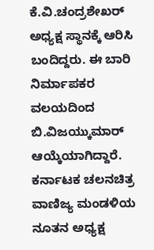ಕೆ.ವಿ.ಚಂದ್ರಶೇಖರ್ ಅಧ್ಯಕ್ಷ ಸ್ಥಾನಕ್ಕೆ ಆರಿಸಿ ಬಂದಿದ್ದರು. ಈ ಬಾರಿ ನಿರ್ಮಾಪಕರ ವಲಯದಿಂದ ಬಿ.ವಿಜಯ್ಕುಮಾರ್ ಆಯ್ಕೆಯಾಗಿದ್ದಾರೆ.
ಕರ್ನಾಟಕ ಚಲನಚಿತ್ರ ವಾಣಿಜ್ಯ ಮಂಡಳಿಯ ನೂತನ ಅಧ್ಯಕ್ಷ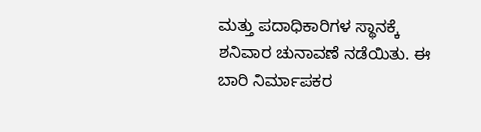ಮತ್ತು ಪದಾಧಿಕಾರಿಗಳ ಸ್ಥಾನಕ್ಕೆ ಶನಿವಾರ ಚುನಾವಣೆ ನಡೆಯಿತು. ಈ ಬಾರಿ ನಿರ್ಮಾಪಕರ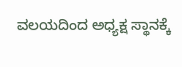ವಲಯದಿಂದ ಅಧ್ಯಕ್ಷ ಸ್ಥಾನಕ್ಕೆ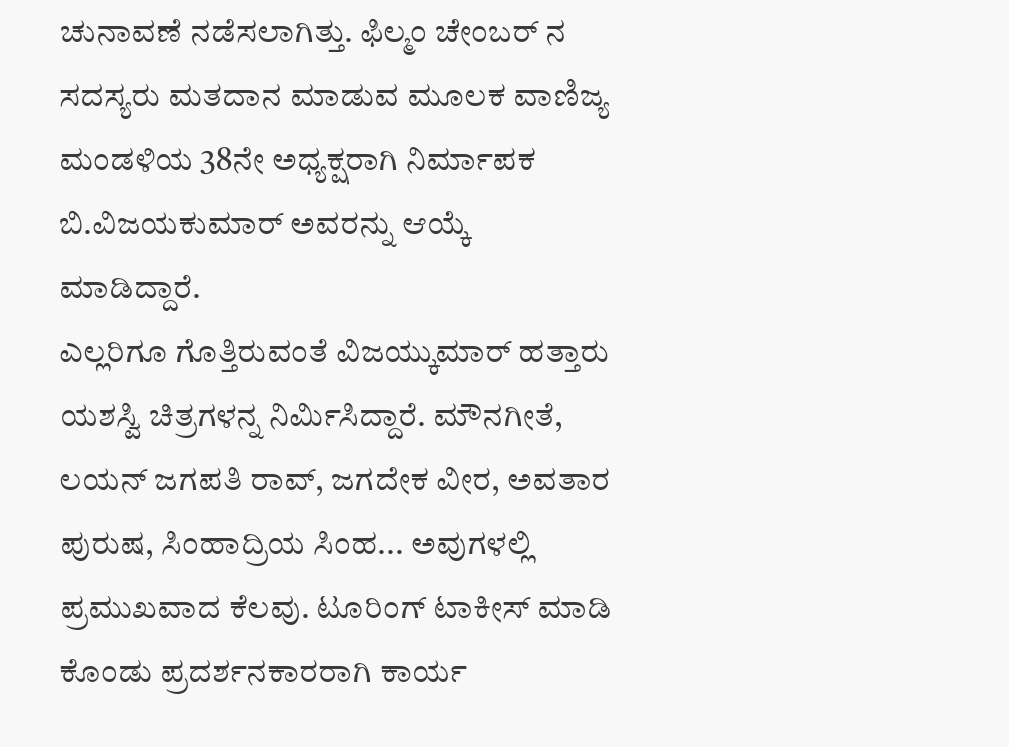ಚುನಾವಣೆ ನಡೆಸಲಾಗಿತ್ತು. ಫಿಲ್ಮಂ ಚೇಂಬರ್ ನ ಸದಸ್ಯರು ಮತದಾನ ಮಾಡುವ ಮೂಲಕ ವಾಣಿಜ್ಯ ಮಂಡಳಿಯ 38ನೇ ಅಧ್ಯಕ್ಷರಾಗಿ ನಿರ್ಮಾಪಕ ಬಿ.ವಿಜಯಕುಮಾರ್ ಅವರನ್ನು ಆಯ್ಕೆ ಮಾಡಿದ್ದಾರೆ.
ಎಲ್ಲರಿಗೂ ಗೊತ್ತಿರುವಂತೆ ವಿಜಯ್ಕುಮಾರ್ ಹತ್ತಾರು ಯಶಸ್ವಿ ಚಿತ್ರಗಳನ್ನ ನಿರ್ಮಿಸಿದ್ದಾರೆ. ಮೌನಗೀತೆ, ಲಯನ್ ಜಗಪತಿ ರಾವ್, ಜಗದೇಕ ವೀರ, ಅವತಾರ ಪುರುಷ, ಸಿಂಹಾದ್ರಿಯ ಸಿಂಹ... ಅವುಗಳಲ್ಲಿ ಪ್ರಮುಖವಾದ ಕೆಲವು. ಟೂರಿಂಗ್ ಟಾಕೀಸ್ ಮಾಡಿ ಕೊಂಡು ಪ್ರದರ್ಶನಕಾರರಾಗಿ ಕಾರ್ಯ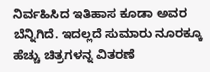ನಿರ್ವಹಿಸಿದ ಇತಿಹಾಸ ಕೂಡಾ ಅವರ ಬೆನ್ನಿಗಿದೆ. ಇದಲ್ಲದೆ ಸುಮಾರು ನೂರಕ್ಕೂ ಹೆಚ್ಚು ಚಿತ್ರಗಳನ್ನ ವಿತರಣೆ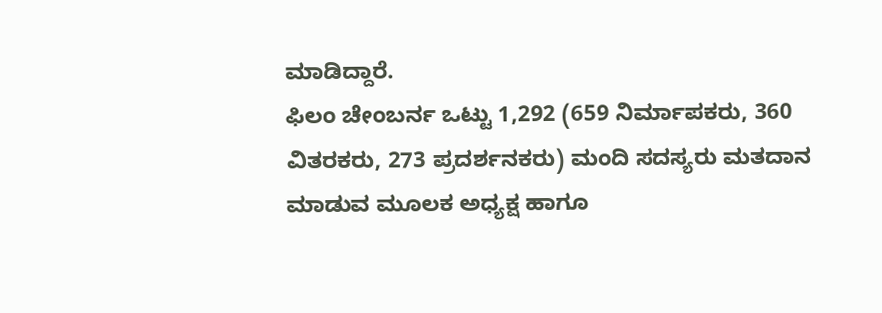ಮಾಡಿದ್ದಾರೆ.
ಫಿಲಂ ಚೇಂಬರ್ನ ಒಟ್ಟು 1,292 (659 ನಿರ್ಮಾಪಕರು, 360 ವಿತರಕರು, 273 ಪ್ರದರ್ಶನಕರು) ಮಂದಿ ಸದಸ್ಯರು ಮತದಾನ ಮಾಡುವ ಮೂಲಕ ಅಧ್ಯಕ್ಷ ಹಾಗೂ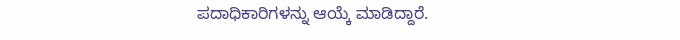ಪದಾಧಿಕಾರಿಗಳನ್ನು ಆಯ್ಕೆ ಮಾಡಿದ್ದಾರೆ.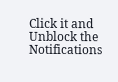Click it and Unblock the Notifications